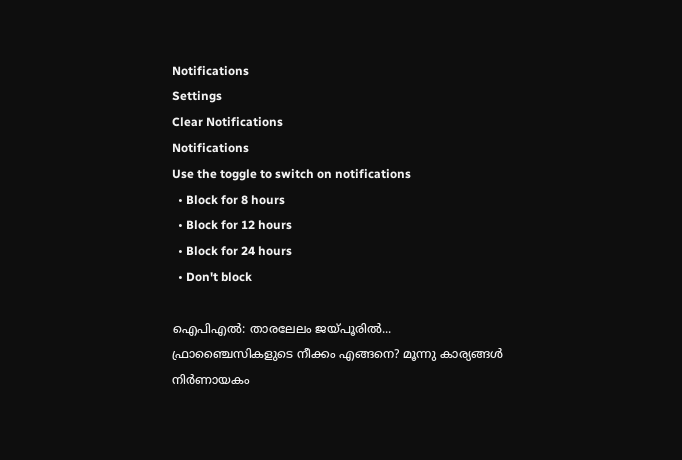Notifications
Settings
Clear Notifications
Notifications
Use the toggle to switch on notifications
  • Block for 8 hours
  • Block for 12 hours
  • Block for 24 hours
  • Don't block

ഐപിഎല്‍: താരലേലം ജയ്പൂരില്‍... ഫ്രാഞ്ചൈസികളുടെ നീക്കം എങ്ങനെ? മൂന്നു കാര്യങ്ങള്‍ നിര്‍ണായകം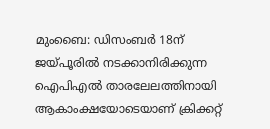മുംബൈ: ഡിസംബര്‍ 18ന് ജയ്പൂരില്‍ നടക്കാനിരിക്കുന്ന ഐപിഎല്‍ താരലേലത്തിനായി ആകാംക്ഷയോടെയാണ് ക്രിക്കറ്റ്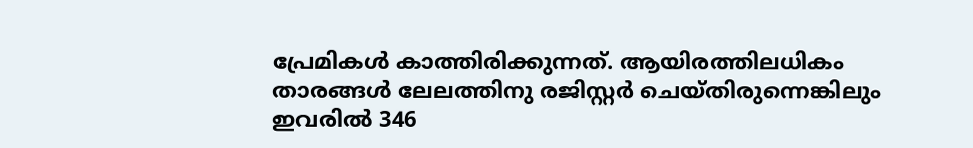പ്രേമികള്‍ കാത്തിരിക്കുന്നത്. ആയിരത്തിലധികം താരങ്ങള്‍ ലേലത്തിനു രജിസ്റ്റര്‍ ചെയ്തിരുന്നെങ്കിലും ഇവരില്‍ 346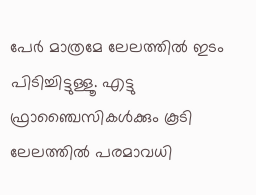പേര്‍ മാത്രമേ ലേലത്തില്‍ ഇടം പിടിച്ചിട്ടുള്ളൂ. എട്ടു ഫ്രാഞ്ചൈസികള്‍ക്കും കൂടി ലേലത്തില്‍ പരമാവധി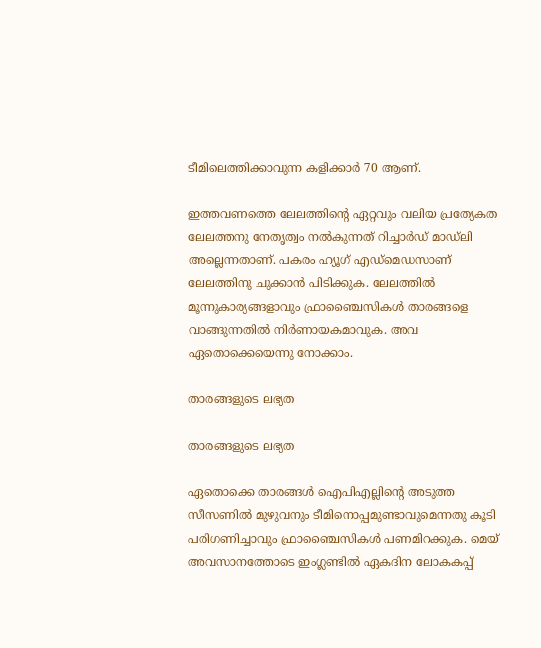ടീമിലെത്തിക്കാവുന്ന കളിക്കാര്‍ 70 ആണ്.

ഇത്തവണത്തെ ലേലത്തിന്റെ ഏറ്റവും വലിയ പ്രത്യേകത ലേലത്തനു നേതൃത്വം നല്‍കുന്നത് റിച്ചാര്‍ഡ് മാഡ്‌ലി അല്ലെന്നതാണ്. പകരം ഹ്യൂഗ് എഡ്‌മെഡസാണ് ലേലത്തിനു ചുക്കാന്‍ പിടിക്കുക. ലേലത്തില്‍ മൂന്നുകാര്യങ്ങളാവും ഫ്രാഞ്ചൈസികള്‍ താരങ്ങളെ വാങ്ങുന്നതില്‍ നിര്‍ണായകമാവുക. അവ ഏതൊക്കെയെന്നു നോക്കാം.

താരങ്ങളുടെ ലഭ്യത

താരങ്ങളുടെ ലഭ്യത

ഏതൊക്കെ താരങ്ങള്‍ ഐപിഎല്ലിന്റെ അടുത്ത സീസണില്‍ മുഴുവനും ടീമിനൊപ്പമുണ്ടാവുമെന്നതു കൂടി പരിഗണിച്ചാവും ഫ്രാഞ്ചൈസികള്‍ പണമിറക്കുക. മെയ് അവസാനത്തോടെ ഇംഗ്ലണ്ടില്‍ ഏകദിന ലോകകപ്പ്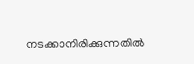നടക്കാനിരിക്കുന്നതില്‍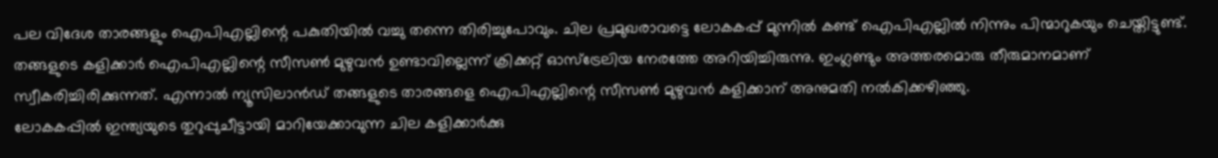പല വിദേശ താരങ്ങളും ഐപിഎല്ലിന്റെ പകുതിയില്‍ വച്ചു തന്നെ തിരിച്ചുപോവും. ചില പ്രമുഖരാവട്ടെ ലോകകപ്പ് മുന്നില്‍ കണ്ട് ഐപിഎല്ലില്‍ നിന്നും പിന്മാറുകയും ചെയ്തിട്ടുണ്ട്.
തങ്ങളുടെ കളിക്കാര്‍ ഐപിഎല്ലിന്റെ സീസണ്‍ മുഴുവന്‍ ഉണ്ടാവില്ലെന്ന് ക്രിക്കറ്റ് ഓസ്‌ട്രേലിയ നേരത്തേ അറിയിച്ചിരുന്നു. ഇംഗ്ലണ്ടും അത്തരമൊരു തീരുമാനമാണ് സ്വീകരിച്ചിരിക്കുന്നത്. എന്നാല്‍ ന്യൂസിലാന്‍ഡ് തങ്ങളുടെ താരങ്ങളെ ഐപിഎല്ലിന്റെ സീസണ്‍ മുഴുവന്‍ കളിക്കാന് അനുമതി നല്‍കിക്കഴിഞ്ഞു.
ലോകകപ്പില്‍ ഇന്ത്യയുടെ തുറുപ്പുചീട്ടായി മാറിയേക്കാവുന്ന ചില കളിക്കാര്‍ക്കു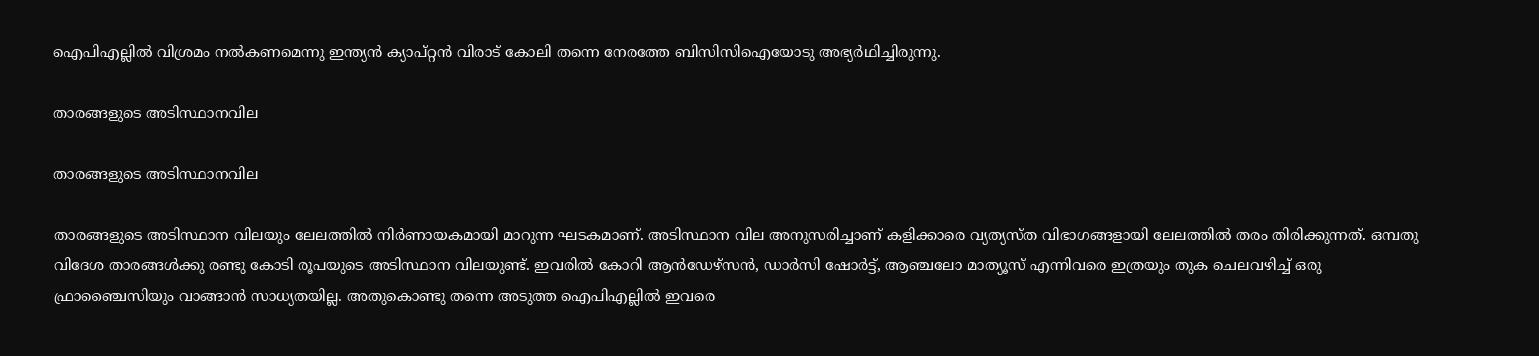ഐപിഎല്ലില്‍ വിശ്രമം നല്‍കണമെന്നു ഇന്ത്യന്‍ ക്യാപ്റ്റന്‍ വിരാട് കോലി തന്നെ നേരത്തേ ബിസിസിഐയോടു അഭ്യര്‍ഥിച്ചിരുന്നു.

താരങ്ങളുടെ അടിസ്ഥാനവില

താരങ്ങളുടെ അടിസ്ഥാനവില

താരങ്ങളുടെ അടിസ്ഥാന വിലയും ലേലത്തില്‍ നിര്‍ണായകമായി മാറുന്ന ഘടകമാണ്. അടിസ്ഥാന വില അനുസരിച്ചാണ് കളിക്കാരെ വ്യത്യസ്ത വിഭാഗങ്ങളായി ലേലത്തില്‍ തരം തിരിക്കുന്നത്. ഒമ്പതു വിദേശ താരങ്ങള്‍ക്കു രണ്ടു കോടി രൂപയുടെ അടിസ്ഥാന വിലയുണ്ട്. ഇവരില്‍ കോറി ആന്‍ഡേഴ്‌സന്‍, ഡാര്‍സി ഷോര്‍ട്ട്, ആഞ്ചലോ മാത്യൂസ് എന്നിവരെ ഇത്രയും തുക ചെലവഴിച്ച് ഒരു ഫ്രാഞ്ചൈസിയും വാങ്ങാന്‍ സാധ്യതയില്ല. അതുകൊണ്ടു തന്നെ അടുത്ത ഐപിഎല്ലില്‍ ഇവരെ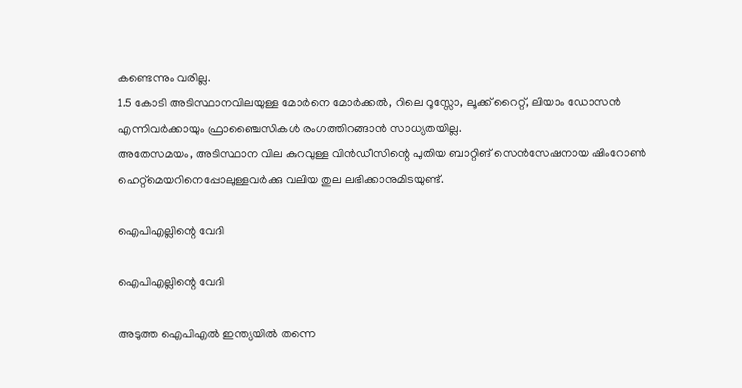കണ്ടെന്നും വരില്ല.
1.5 കോടി അടിസ്ഥാനവിലയുള്ള മോര്‍നെ മോര്‍ക്കല്‍, റിലെ റൂസ്സോ, ലൂക്ക് റൈറ്റ്, ലിയാം ഡോസന്‍ എന്നിവര്‍ക്കായും ഫ്രാഞ്ചൈസികള്‍ രംഗത്തിറങ്ങാന്‍ സാധ്യതയില്ല.
അതേസമയം, അടിസ്ഥാന വില കുറവുള്ള വിന്‍ഡീസിന്റെ പുതിയ ബാറ്റിങ് സെന്‍സേഷനായ ഷിംറോണ്‍ ഹെറ്റ്‌മെയറിനെപ്പോലുള്ളവര്‍ക്കു വലിയ തുല ലഭിക്കാനുമിടയുണ്ട്.

ഐപിഎല്ലിന്റെ വേദി

ഐപിഎല്ലിന്റെ വേദി

അടുത്ത ഐപിഎല്‍ ഇന്ത്യയില്‍ തന്നെ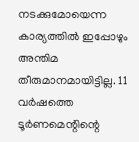നടക്കുമോയെന്ന കാര്യത്തില്‍ ഇപ്പോഴും അന്തിമ തീരുമാനമായിട്ടില്ല. 11 വര്‍ഷത്തെ ടൂര്‍ണമെന്റിന്റെ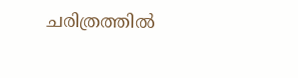ചരിത്രത്തില്‍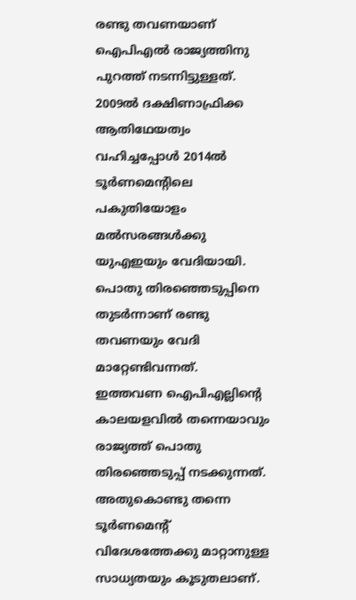രണ്ടു തവണയാണ് ഐപിഎല്‍ രാജ്യത്തിനു പുറത്ത് നടന്നിട്ടുള്ളത്. 2009ല്‍ ദക്ഷിണാഫ്രിക്ക ആതിഥേയത്വം വഹിച്ചപ്പോള്‍ 2014ല്‍ ടൂര്‍ണമെന്റിലെ പകുതിയോളം മല്‍സരങ്ങള്‍ക്കു യുഎഇയും വേദിയായി. പൊതു തിരഞ്ഞെടുപ്പിനെ തുടര്‍ന്നാണ് രണ്ടു തവണയും വേദി മാറ്റേണ്ടിവന്നത്.
ഇത്തവണ ഐപിഎല്ലിന്റെ കാലയളവില്‍ തന്നെയാവും രാജ്യത്ത് പൊതു തിരഞ്ഞെടുപ്പ് നടക്കുന്നത്. അതുകൊണ്ടു തന്നെ ടൂര്‍ണമെന്റ് വിദേശത്തേക്കു മാറ്റാനുള്ള സാധ്യതയും കൂടുതലാണ്.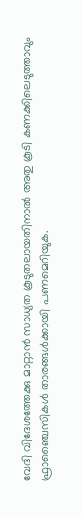വേദി വിദേശത്തേക്കു മാറ്റാന്‍ സാധ്യത കൂടുതലായതിനാല്‍ അതു കൂടി കണക്കിലെടുത്താവും ഫ്രാഞ്ചൈസികള്‍ താരങ്ങള്‍ക്കായി പണമെറിയുക.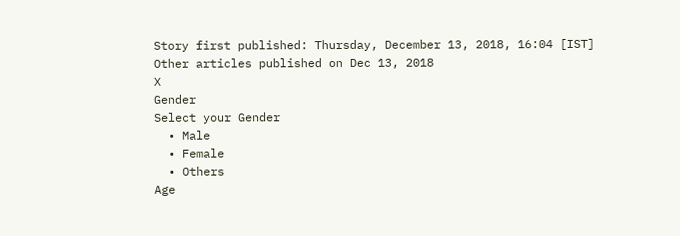Story first published: Thursday, December 13, 2018, 16:04 [IST]
Other articles published on Dec 13, 2018
X
Gender
Select your Gender
  • Male
  • Female
  • Others
Age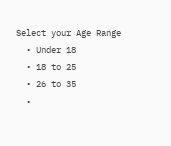Select your Age Range
  • Under 18
  • 18 to 25
  • 26 to 35
  •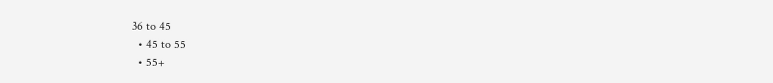36 to 45
  • 45 to 55
  • 55+